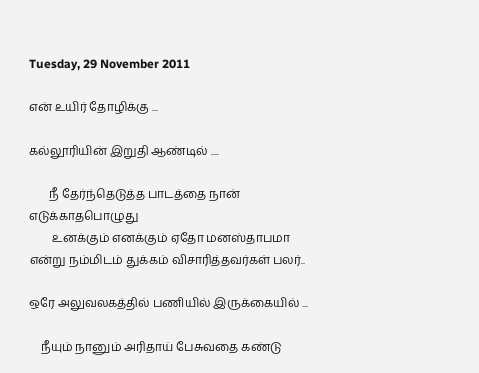Tuesday, 29 November 2011

என் உயிர் தோழிக்கு ...

கல்லூரியின் இறுதி ஆண்டில் ....

       நீ தேர்ந்தெடுத்த பாடத்தை நான் எடுக்காதபொழுது
        உனக்கும் எனக்கும் ஏதோ மனஸ்தாபமா என்று நம்மிடம் துக்கம் விசாரித்தவர்கள் பலர்..

ஒரே அலுவலகத்தில் பணியில் இருக்கையில் ...

    நீயும் நானும் அரிதாய் பேசுவதை கண்டு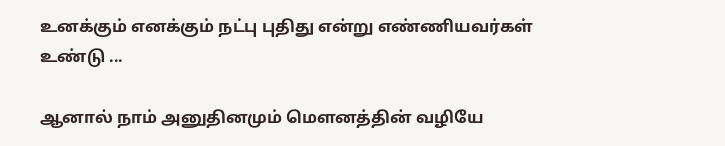உனக்கும் எனக்கும் நட்பு புதிது என்று எண்ணியவர்கள் உண்டு ...

ஆனால் நாம் அனுதினமும் மௌனத்தின் வழியே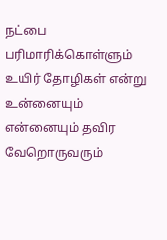நட்பை பரிமாரிக்கொள்ளும்  உயிர் தோழிகள் என்று
உன்னையும் என்னையும் தவிர வேறொருவரும்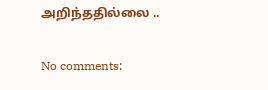அறிந்ததில்லை ..

No comments: